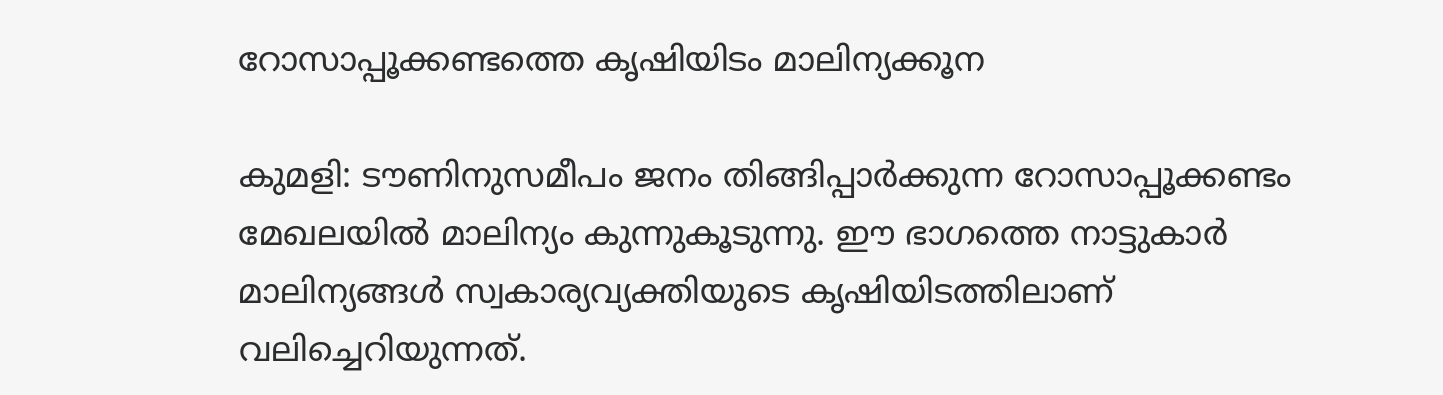റോസാപ്പൂക്കണ്ടത്തെ കൃഷിയിടം മാലിന്യക്കൂന

കുമളി: ടൗണിനുസമീപം ജനം തിങ്ങിപ്പാർക്കുന്ന റോസാപ്പൂക്കണ്ടം മേഖലയിൽ മാലിന്യം കുന്നുകൂടുന്നു. ഈ ഭാഗത്തെ നാട്ടുകാർ മാലിന്യങ്ങൾ സ്വകാര്യവ്യക്തിയുടെ കൃഷിയിടത്തിലാണ് വലിച്ചെറിയുന്നത്.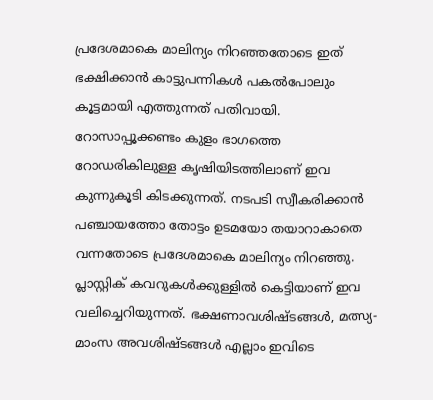പ്രദേശമാകെ മാലിന്യം നിറഞ്ഞതോടെ ഇത് ഭക്ഷിക്കാൻ കാട്ടുപന്നികൾ പകൽപോലും കൂട്ടമായി എത്തുന്നത് പതിവായി. റോസാപ്പൂക്കണ്ടം കുളം ഭാഗത്തെ റോഡരികിലുള്ള കൃഷിയിടത്തിലാണ് ഇവ കുന്നുകൂടി കിടക്കുന്നത്. നടപടി സ്വീകരിക്കാൻ പഞ്ചായത്തോ തോട്ടം ഉടമയോ തയാറാകാതെ വന്നതോടെ പ്രദേശമാകെ മാലിന്യം നിറഞ്ഞു. പ്ലാസ്റ്റിക് കവറുകൾക്കുള്ളിൽ കെട്ടിയാണ് ഇവ വലിച്ചെറിയുന്നത്. ഭക്ഷണാവശിഷ്ടങ്ങൾ, മത്സ്യ-മാംസ അവശിഷ്ടങ്ങൾ എല്ലാം ഇവിടെ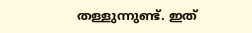തള്ളുന്നുണ്ട്. ഇത്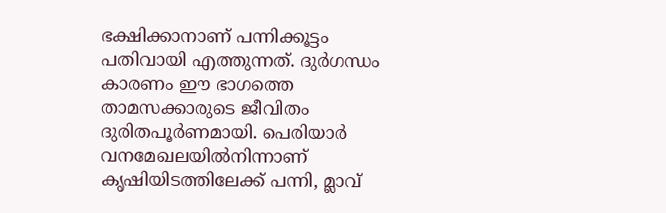ഭക്ഷിക്കാനാണ് പന്നിക്കൂട്ടം പതിവായി എത്തുന്നത്. ദുർഗന്ധം കാരണം ഈ ഭാഗത്തെ താമസക്കാരുടെ ജീവിതം ദുരിതപൂർണമായി. പെരിയാർ വനമേഖലയിൽനിന്നാണ് കൃഷിയിടത്തിലേക്ക് പന്നി, മ്ലാവ്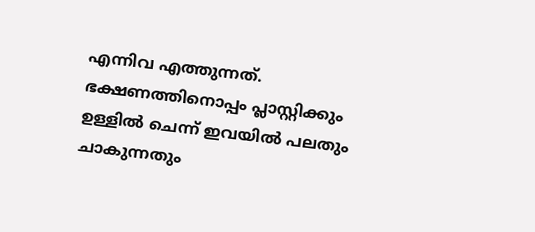എന്നിവ എത്തുന്നത്. ഭക്ഷണത്തിനൊപ്പം പ്ലാസ്റ്റിക്കും ഉള്ളിൽ ചെന്ന് ഇവയിൽ പലതും ചാകുന്നതും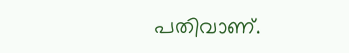പതിവാണ്.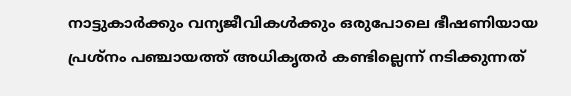നാട്ടുകാർക്കും വന്യജീവികൾക്കും ഒരുപോലെ ഭീഷണിയായ പ്രശ്നം പഞ്ചായത്ത് അധികൃതർ കണ്ടില്ലെന്ന് നടിക്കുന്നത്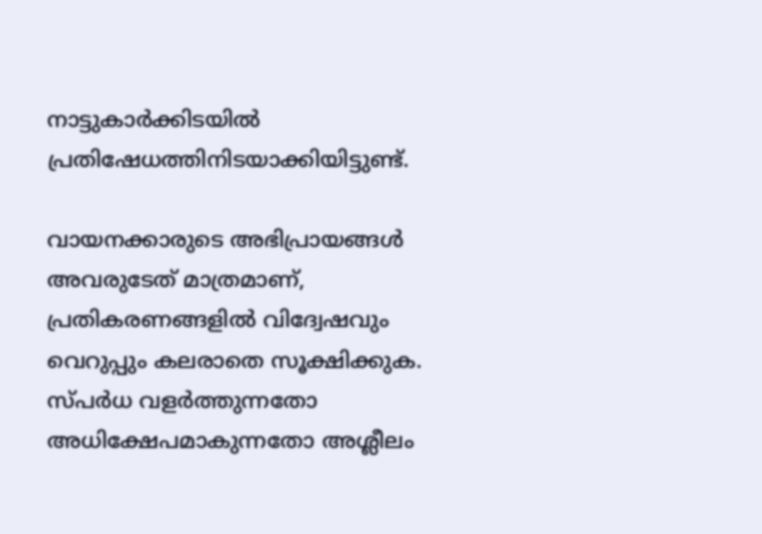നാട്ടുകാർക്കിടയിൽ പ്രതിഷേധത്തിനിടയാക്കിയിട്ടുണ്ട്.

വായനക്കാരുടെ അഭിപ്രായങ്ങള്‍ അവരുടേത് മാത്രമാണ്, പ്രതികരണങ്ങളിൽ വിദ്വേഷവും വെറുപ്പും കലരാതെ സൂക്ഷിക്കുക. സ്പർധ വളർത്തുന്നതോ അധിക്ഷേപമാകുന്നതോ അശ്ലീലം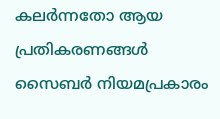കലർന്നതോ ആയ പ്രതികരണങ്ങൾ സൈബർ നിയമപ്രകാരം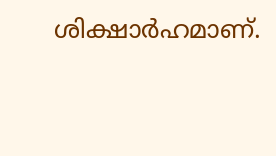ശിക്ഷാർഹമാണ്.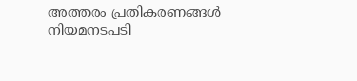അത്തരം പ്രതികരണങ്ങൾ നിയമനടപടി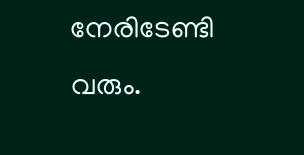നേരിടേണ്ടി വരും.